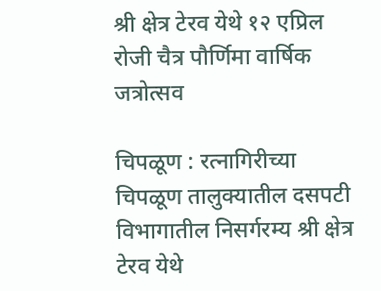श्री क्षेत्र टेरव येथे १२ एप्रिल रोजी चैत्र पौर्णिमा वार्षिक जत्रोत्सव

चिपळूण : रत्नागिरीच्या चिपळूण तालुक्यातील दसपटी विभागातील निसर्गरम्य श्री क्षेत्र टेरव येथे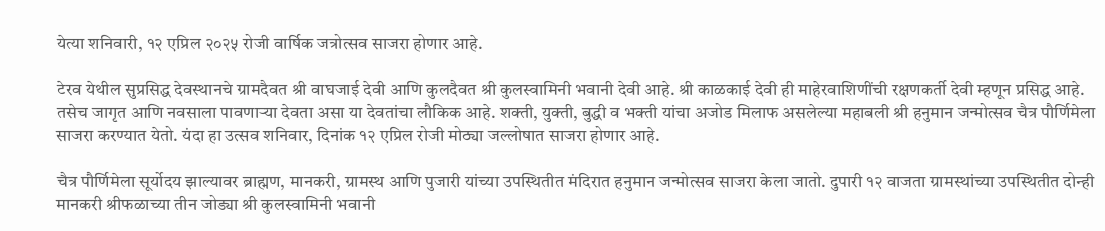येत्या शनिवारी, १२ एप्रिल २०२५ रोजी वार्षिक जत्रोत्सव साजरा होणार आहे.

टेरव येथील सुप्रसिद्ध देवस्थानचे ग्रामदैवत श्री वाघजाई देवी आणि कुलदैवत श्री कुलस्वामिनी भवानी देवी आहे. श्री काळकाई देवी ही माहेरवाशिणींची रक्षणकर्ती देवी म्हणून प्रसिद्ध आहे. तसेच जागृत आणि नवसाला पावणाऱ्या देवता असा या देवतांचा लौकिक आहे. शक्ती, युक्ती, बुद्धी व भक्ती यांचा अजोड मिलाफ असलेल्या महाबली श्री हनुमान जन्मोत्सव चैत्र पौर्णिमेला साजरा करण्यात येतो. यंदा हा उत्सव शनिवार, दिनांक १२ एप्रिल रोजी मोठ्या जल्लोषात साजरा होणार आहे.

चैत्र पौर्णिमेला सूर्योदय झाल्यावर ब्राह्मण, मानकरी, ग्रामस्थ आणि पुजारी यांच्या उपस्थितीत मंदिरात हनुमान जन्मोत्सव साजरा केला जातो. दुपारी १२ वाजता ग्रामस्थांच्या उपस्थितीत दोन्ही मानकरी श्रीफळाच्या तीन जोड्या श्री कुलस्वामिनी भवानी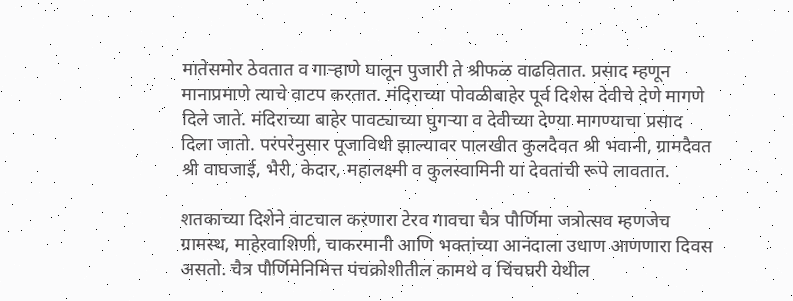मातेसमोर ठेवतात व गाऱ्हाणे घालून पुजारी ते श्रीफळ वाढवितात. प्रसाद म्हणून मानाप्रमाणे त्याचे वाटप करतात. मंदिराच्या पोवळीबाहेर पूर्व दिशेस देवीचे देणे मागणे दिले जाते. मंदिराच्या बाहेर पावट्याच्या घुगऱ्या व देवीच्या देण्या मागण्याचा प्रसाद दिला जातो. परंपरेनुसार पूजाविधी झाल्यावर पालखीत कुलदैवत श्री भवानी, ग्रामदैवत श्री वाघजाई, भैरी, केदार, महालक्ष्मी व कुलस्वामिनी या देवतांची रूपे लावतात.

शतकाच्या दिशेने वाटचाल करणारा टेरव गावचा चैत्र पौर्णिमा जत्रोत्सव म्हणजेच ग्रामस्थ, माहेरवाशिणी, चाकरमानी आणि भक्तांच्या आनंदाला उधाण आणणारा दिवस असतो. चैत्र पौर्णिमेनिमित्त पंचक्रोशीतील कामथे व चिंचघरी येथील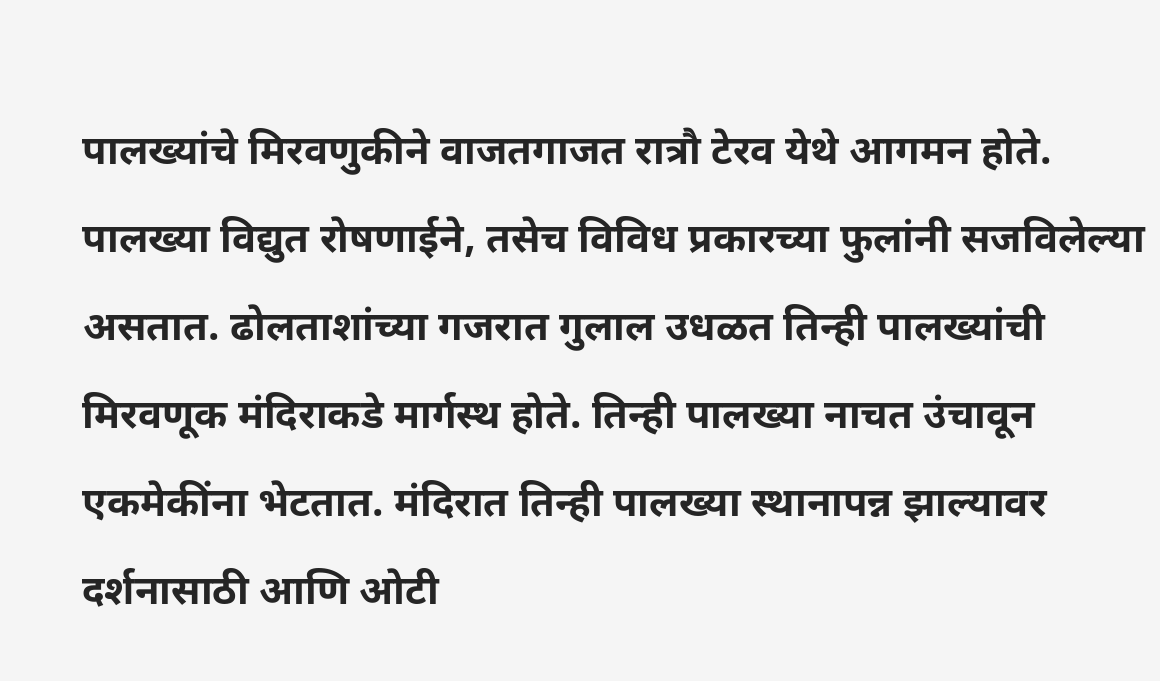पालख्यांचे मिरवणुकीने वाजतगाजत रात्रौ टेरव येथे आगमन होते. पालख्या विद्युत रोषणाईने, तसेच विविध प्रकारच्या फुलांनी सजविलेल्या असतात. ढोलताशांच्या गजरात गुलाल उधळत तिन्ही पालख्यांची मिरवणूक मंदिराकडे मार्गस्थ होते. तिन्ही पालख्या नाचत उंचावून एकमेकींना भेटतात. मंदिरात तिन्ही पालख्या स्थानापन्न झाल्यावर दर्शनासाठी आणि ओटी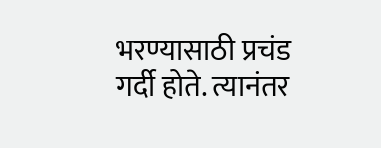भरण्यासाठी प्रचंड गर्दी होते. त्यानंतर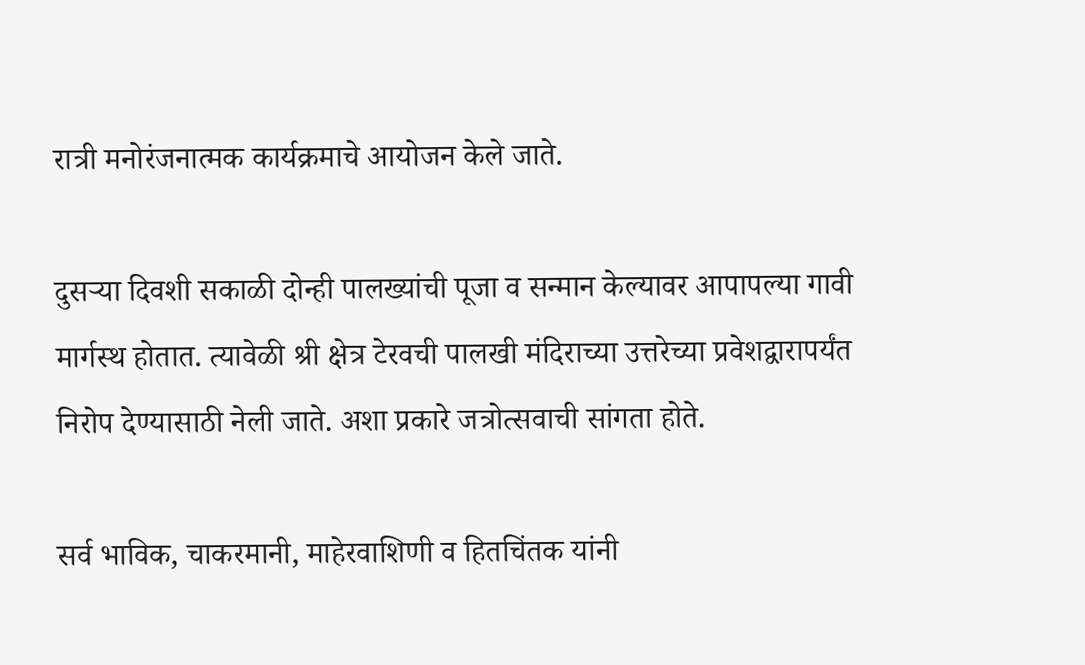रात्री मनोरंजनात्मक कार्यक्रमाचे आयोजन केले जाते.

दुसऱ्या दिवशी सकाळी दोन्ही पालख्यांची पूजा व सन्मान केल्यावर आपापल्या गावी मार्गस्थ होतात. त्यावेळी श्री क्षेत्र टेरवची पालखी मंदिराच्या उत्तरेच्या प्रवेशद्वारापर्यंत निरोप देण्यासाठी नेली जाते. अशा प्रकारे जत्रोत्सवाची सांगता होते.

सर्व भाविक, चाकरमानी, माहेरवाशिणी व हितचिंतक यांनी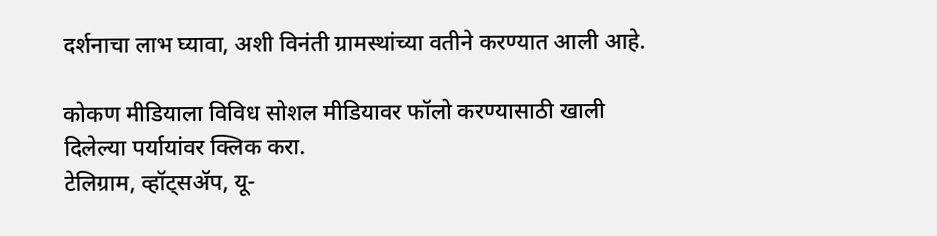दर्शनाचा लाभ घ्यावा, अशी विनंती ग्रामस्थांच्या वतीने करण्यात आली आहे.

कोकण मीडियाला विविध सोशल मीडियावर फॉलो करण्यासाठी खाली दिलेल्या पर्यायांवर क्लिक करा.
टेलिग्राम, व्हॉट्सॲप, यू-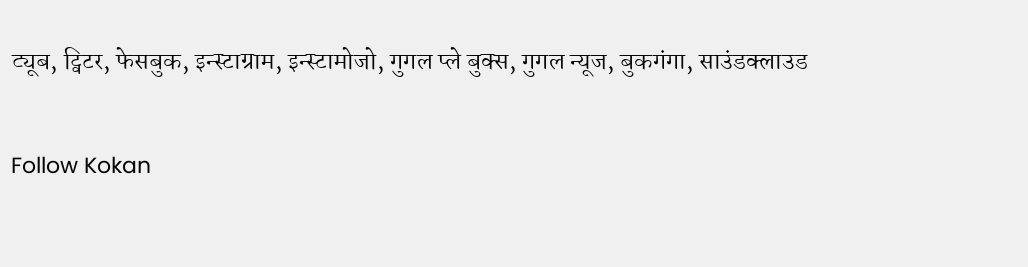ट्यूब, ट्विटर, फेसबुक, इन्स्टाग्राम, इन्स्टामोजो, गुगल प्ले बुक्स, गुगल न्यूज, बुकगंगा, साउंडक्लाउड

Follow Kokan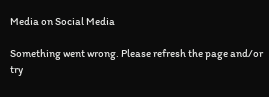Media on Social Media

Something went wrong. Please refresh the page and/or try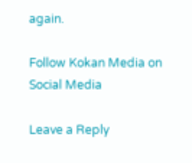again.

Follow Kokan Media on Social Media

Leave a Reply